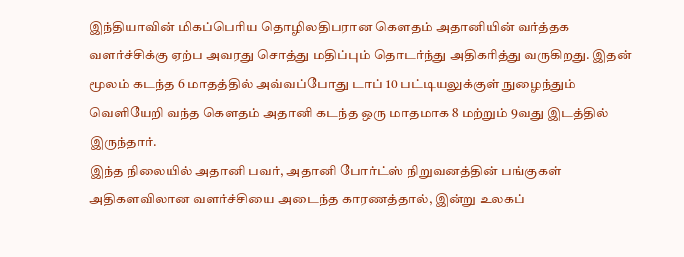இந்தியாவின் மிகப்பெரிய தொழிலதிபரான கௌதம் அதானியின் வர்த்தக வளர்ச்சிக்கு ஏற்ப அவரது சொத்து மதிப்பும் தொடர்ந்து அதிகரித்து வருகிறது. இதன் மூலம் கடந்த 6 மாதத்தில் அவ்வப்போது டாப் 10 பட்டியலுக்குள் நுழைந்தும் வெளியேறி வந்த கௌதம் அதானி கடந்த ஒரு மாதமாக 8 மற்றும் 9வது இடத்தில் இருந்தார்.
இந்த நிலையில் அதானி பவர், அதானி போர்ட்ஸ் நிறுவனத்தின் பங்குகள் அதிகளவிலான வளர்ச்சியை அடைந்த காரணத்தால், இன்று உலகப்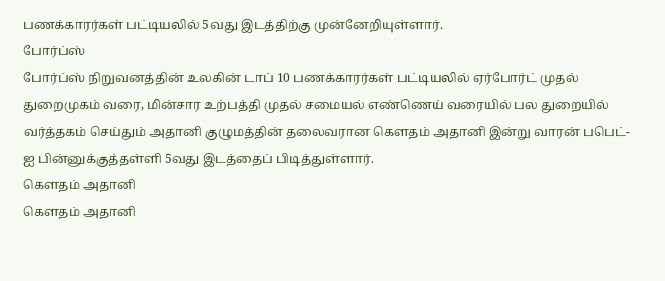பணக்காரர்கள் பட்டியலில் 5வது இடத்திற்கு முன்னேறியுள்ளார்.
போர்ப்ஸ்
போர்ப்ஸ் நிறுவனத்தின் உலகின் டாப் 10 பணக்காரர்கள் பட்டியலில் ஏர்போர்ட் முதல் துறைமுகம் வரை, மின்சார உற்பத்தி முதல் சமையல் எண்ணெய் வரையில் பல துறையில் வர்த்தகம் செய்தும் அதானி குழுமத்தின் தலைவரான கௌதம் அதானி இன்று வாரன் பபெட்-ஐ பின்னுக்குத்தள்ளி 5வது இடத்தைப் பிடித்துள்ளார்.
கௌதம் அதானி
கௌதம் அதானி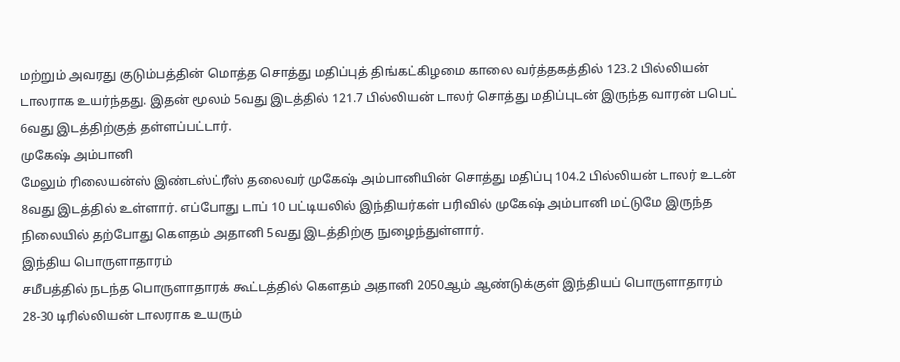மற்றும் அவரது குடும்பத்தின் மொத்த சொத்து மதிப்புத் திங்கட்கிழமை காலை வர்த்தகத்தில் 123.2 பில்லியன் டாலராக உயர்ந்தது. இதன் மூலம் 5வது இடத்தில் 121.7 பில்லியன் டாலர் சொத்து மதிப்புடன் இருந்த வாரன் பபெட் 6வது இடத்திற்குத் தள்ளப்பட்டார்.
முகேஷ் அம்பானி
மேலும் ரிலையன்ஸ் இண்டஸ்ட்ரீஸ் தலைவர் முகேஷ் அம்பானியின் சொத்து மதிப்பு 104.2 பில்லியன் டாலர் உடன் 8வது இடத்தில் உள்ளார். எப்போது டாப் 10 பட்டியலில் இந்தியர்கள் பரிவில் முகேஷ் அம்பானி மட்டுமே இருந்த நிலையில் தற்போது கௌதம் அதானி 5வது இடத்திற்கு நுழைந்துள்ளார்.
இந்திய பொருளாதாரம்
சமீபத்தில் நடந்த பொருளாதாரக் கூட்டத்தில் கௌதம் அதானி 2050ஆம் ஆண்டுக்குள் இந்தியப் பொருளாதாரம் 28-30 டிரில்லியன் டாலராக உயரும்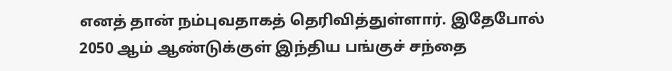எனத் தான் நம்புவதாகத் தெரிவித்துள்ளார். இதேபோல் 2050 ஆம் ஆண்டுக்குள் இந்திய பங்குச் சந்தை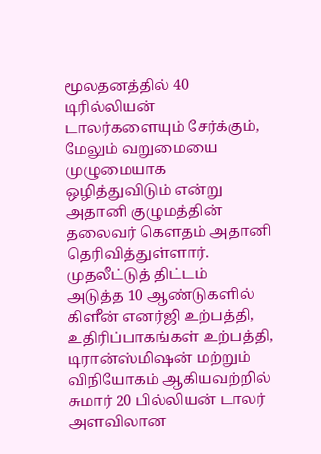மூலதனத்தில் 40 டிரில்லியன் டாலர்களையும் சேர்க்கும், மேலும் வறுமையை முழுமையாக ஒழித்துவிடும் என்று அதானி குழுமத்தின் தலைவர் கெளதம் அதானி தெரிவித்துள்ளார்.
முதலீட்டுத் திட்டம்
அடுத்த 10 ஆண்டுகளில் கிளீன் எனர்ஜி உற்பத்தி, உதிரிப்பாகங்கள் உற்பத்தி, டிரான்ஸ்மிஷன் மற்றும் விநியோகம் ஆகியவற்றில் சுமார் 20 பில்லியன் டாலர் அளவிலான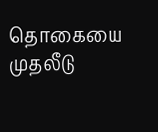தொகையை முதலீடு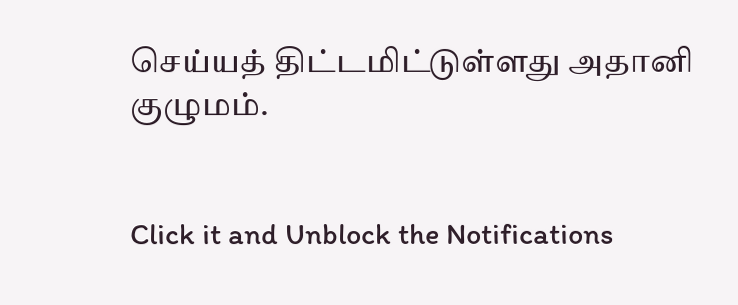செய்யத் திட்டமிட்டுள்ளது அதானி குழுமம்.


Click it and Unblock the Notifications